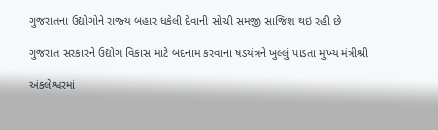ગુજરાતના ઉદ્યોગોને રાજ્‍ય બહાર ધકેલી દેવાની સોચી સમજી સાજિશ થઇ રહી છે

ગુજરાત સરકારને ઉદ્યોગ વિકાસ માટે બદનામ કરવાના ષડયંત્રને ખુલ્લું પાડતા મુખ્‍ય મંત્રીશ્રી

અંકલેશ્વરમાં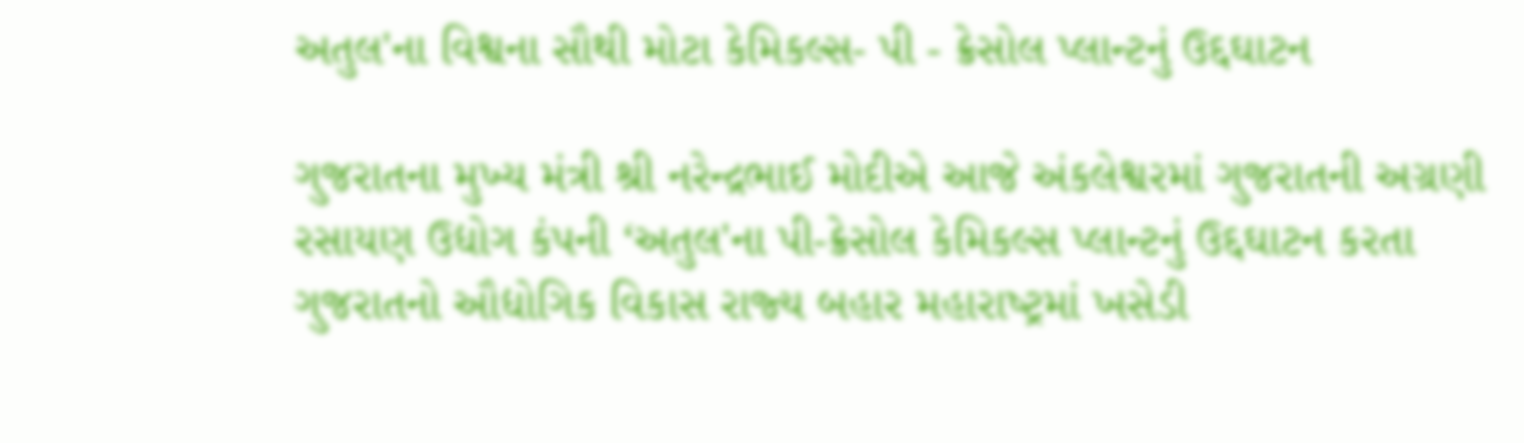અતુલ'ના વિશ્વના સૌથી મોટા કેમિકલ્‍સ- પી - ક્રેસોલ પ્‍લાન્‍ટનું ઉદ્દઘાટન

ગુજરાતના મુખ્‍ય મંત્રી શ્રી નરેન્‍દ્રભાઈ મોદીએ આજે અંકલેશ્વરમાં ગુજરાતની અગ્રણી રસાયણ ઉદ્યોગ કંપની ‘અતુલ'ના પી-ક્રેસોલ કેમિકલ્‍સ પ્‍લાન્‍ટનું ઉદ્દઘાટન કરતા ગુજરાતનો ઔદ્યોગિક વિકાસ રાજ્‍ય બહાર મહારાષ્‍ટ્રમાં ખસેડી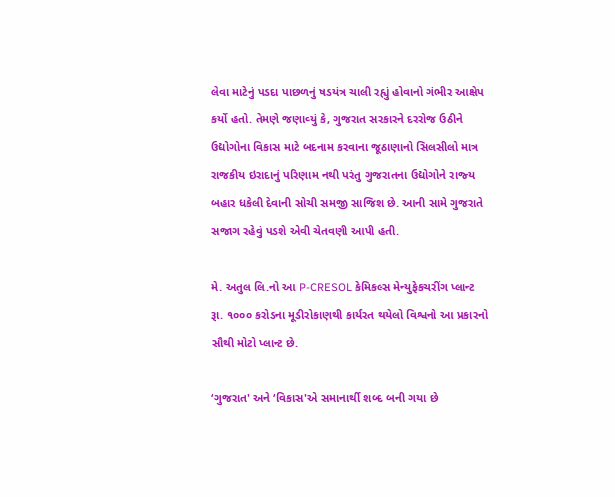લેવા માટેનું પડદા પાછળનું ષડયંત્ર ચાલી રહ્યું હોવાનો ગંભીર આક્ષેપ કર્યો હતો. તેમણે જણાવ્‍યું કે, ગુજરાત સરકારને દરરોજ ઉઠીને ઉદ્યોગોના વિકાસ માટે બદનામ કરવાના જૂઠાણાનો સિલસીલો માત્ર રાજકીય ઇરાદાનું પરિણામ નથી પરંતુ ગુજરાતના ઉદ્યોગોને રાજ્‍ય બહાર ધકેલી દેવાની સોચી સમજી સાજિશ છે. આની સામે ગુજરાતે સજાગ રહેવું પડશે એવી ચેતવણી આપી હતી.

મે. અતુલ લિ.નો આ P-CRESOL કેમિકલ્‍સ મેન્‍યુફેકચરીંગ પ્‍લાન્‍ટ રૂા. ૧૦૦૦ કરોડના મૂડીરોકાણથી કાર્યરત થયેલો વિશ્વનો આ પ્રકારનો સૌથી મોટો પ્‍લાન્‍ટ છે.

‘ગુજરાત' અને ‘વિકાસ'એ સમાનાર્થી શબ્‍દ બની ગયા છે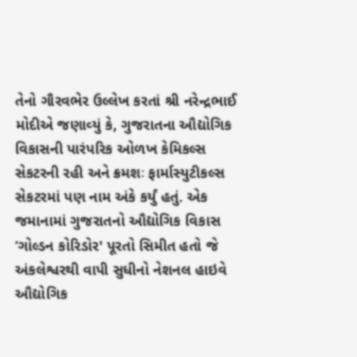તેનો ગૌરવભેર ઉલ્લેખ કરતાં શ્રી નરેન્‍દ્રભાઈ મોદીએ જણાવ્‍યું કે, ગુજરાતના ઔદ્યોગિક વિકાસની પારંપરિક ઓળખ કેમિકલ્‍સ સેકટરની રહી અને ક્રમશઃ ફાર્માસ્‍યુટીકલ્‍સ સેકટરમાં પણ નામ અંકે કર્યું હતું. એક જમાનામાં ગુજરાતનો ઔદ્યોગિક વિકાસ ‘ગોલ્‍ડન કોરિડોર' પૂરતો સિમીત હતો જે અંકલેશ્વરથી વાપી સુધીનો નેશનલ હાઇવે ઔદ્યોગિક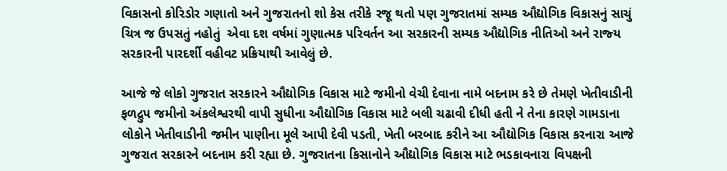વિકાસનો કોરિડોર ગણાતો અને ગુજરાતનો શો કેસ તરીકે રજૂ થતો પણ ગુજરાતમાં સમ્‍યક ઔદ્યોગિક વિકાસનું સાચું ચિત્ર જ ઉપસતું નહોતું  એવા દશ વર્ષમાં ગુણાત્‍મક પરિવર્તન આ સરકારની સમ્‍યક ઔદ્યોગિક નીતિઓ અને રાજ્‍ય સરકારની પારદર્શી વહીવટ પ્રક્રિયાથી આવેલું છે.

આજે જે લોકો ગુજરાત સરકારને ઔદ્યોગિક વિકાસ માટે જમીનો વેચી દેવાના નામે બદનામ કરે છે તેમણે ખેતીવાડીની ફળદ્રુપ જમીનો અંકલેશ્વરથી વાપી સુધીના ઔદ્યોગિક વિકાસ માટે બલી ચઢાવી દીધી હતી ને તેના કારણે ગામડાના લોકોને ખેતીવાડીની જમીન પાણીના મૂલે આપી દેવી પડતી, ખેતી બરબાદ કરીને આ ઔદ્યોગિક વિકાસ કરનારા આજે ગુજરાત સરકારને બદનામ કરી રહ્યા છે. ગુજરાતના કિસાનોને ઔદ્યોગિક વિકાસ માટે ભડકાવનારા વિપક્ષની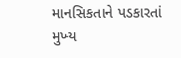માનસિકતાને પડકારતાં મુખ્‍ય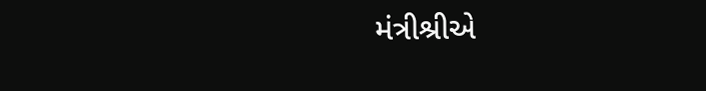મંત્રીશ્રીએ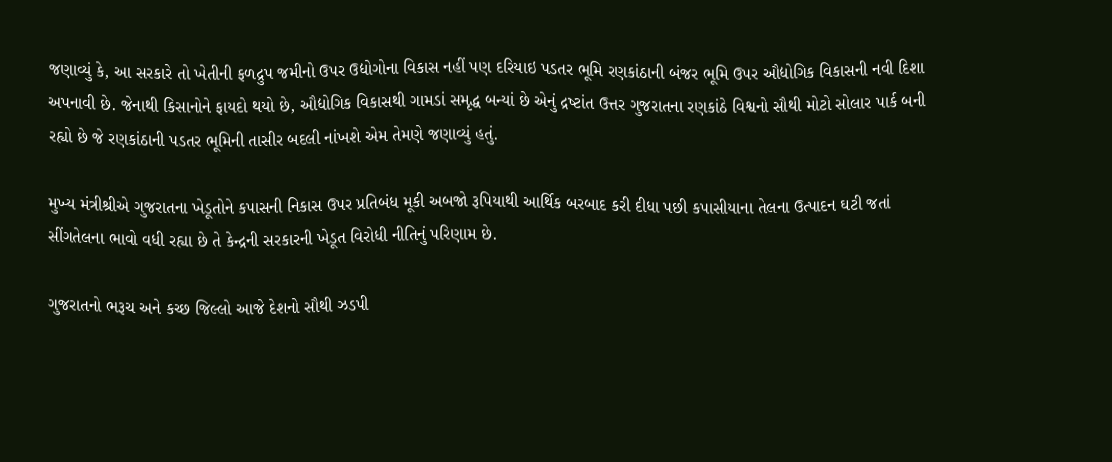જણાવ્‍યું કે, આ સરકારે તો ખેતીની ફળદ્રુપ જમીનો ઉપર ઉદ્યોગોના વિકાસ નહીં પણ દરિયાઇ પડતર ભૂમિ રણકાંઠાની બંજર ભૂમિ ઉપર ઔદ્યોગિક વિકાસની નવી દિશા અપનાવી છે. જેનાથી કિસાનોને ફાયદો થયો છે, ઔદ્યોગિક વિકાસથી ગામડાં સમૃદ્ધ બન્‍યાં છે એનું દ્રષ્‍ટાંત ઉત્તર ગુજરાતના રણકાંઠે વિશ્વનો સૌથી મોટો સોલાર પાર્ક બની રહ્યો છે જે રણકાંઠાની પડતર ભૂમિની તાસીર બદલી નાંખશે એમ તેમણે જણાવ્‍યું હતું.

મુખ્‍ય મંત્રીશ્રીએ ગુજરાતના ખેડૂતોને કપાસની નિકાસ ઉપર પ્રતિબંધ મૂકી અબજો રૂપિયાથી આર્થિક બરબાદ કરી દીધા પછી કપાસીયાના તેલના ઉત્‍પાદન ઘટી જતાં સીંગતેલના ભાવો વધી રહ્યા છે તે કેન્‍દ્રની સરકારની ખેડૂત વિરોધી નીતિનું પરિણામ છે.

ગુજરાતનો ભરૂચ અને કચ્‍છ જિલ્લો આજે દેશનો સૌથી ઝડપી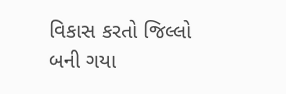વિકાસ કરતો જિલ્લો બની ગયા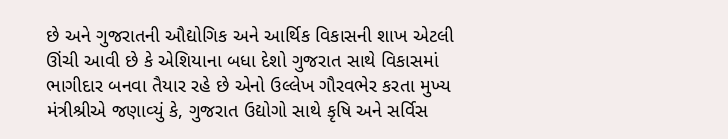છે અને ગુજરાતની ઔદ્યોગિક અને આર્થિક વિકાસની શાખ એટલી ઊંચી આવી છે કે એશિયાના બધા દેશો ગુજરાત સાથે વિકાસમાં ભાગીદાર બનવા તૈયાર રહે છે એનો ઉલ્લેખ ગૌરવભેર કરતા મુખ્‍ય મંત્રીશ્રીએ જણાવ્‍યું કે, ગુજરાત ઉદ્યોગો સાથે કૃષિ અને સર્વિસ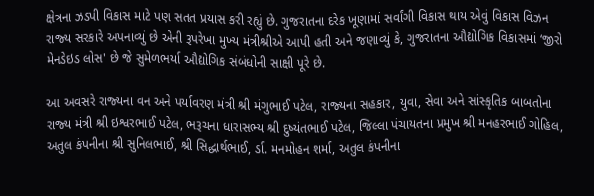ક્ષેત્રના ઝડપી વિકાસ માટે પણ સતત પ્રયાસ કરી રહ્યું છે. ગુજરાતના દરેક ખૂણામાં સર્વાંગી વિકાસ થાય એવું વિકાસ વિઝન રાજ્‍ય સરકારે અપનાવ્‍યું છે એની રૂપરેખા મુખ્‍ય મંત્રીશ્રીએ આપી હતી અને જણાવ્‍યું કે, ગુજરાતના ઔદ્યોગિક વિકાસમાં ‘જીરો મેનડેઇડ લોસ' છે જે સુમેળભર્યા ઔદ્યોગિક સંબંધોની સાક્ષી પૂરે છે.

આ અવસરે રાજ્‍યના વન અને પર્યાવરણ મંત્રી શ્રી મંગુભાઈ પટેલ, રાજ્‍યના સહકાર, યુવા, સેવા અને સાંસ્‍કૃતિક બાબતોના રાજ્‍ય મંત્રી શ્રી ઇશ્વરભાઈ પટેલ, ભરૂચના ધારાસભ્‍ય શ્રી દુષ્‍યંતભાઈ પટેલ, જિલ્લા પંચાયતના પ્રમુખ શ્રી મનહરભાઈ ગોહિલ, અતુલ કંપનીના શ્રી સુનિલભાઈ, શ્રી સિદ્ધાર્થભાઈ, ર્ડા. મનમોહન શર્મા, અતુલ કંપનીના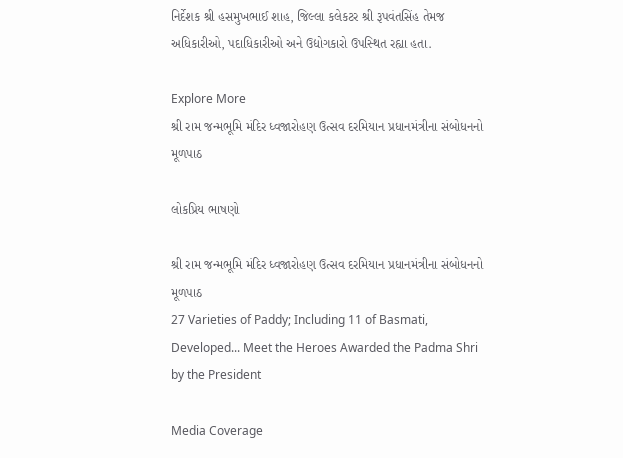નિર્દેશક શ્રી હસમુખભાઈ શાહ, જિલ્લા કલેકટર શ્રી રૂપવંતસિંહ તેમજ અધિકારીઓ, પદાધિકારીઓ અને ઉદ્યોગકારો ઉપસ્‍થિત રહ્યા હતા.

Explore More
શ્રી રામ જન્મભૂમિ મંદિર ધ્વજારોહણ ઉત્સવ દરમિયાન પ્રધાનમંત્રીના સંબોધનનો મૂળપાઠ

લોકપ્રિય ભાષણો

શ્રી રામ જન્મભૂમિ મંદિર ધ્વજારોહણ ઉત્સવ દરમિયાન પ્રધાનમંત્રીના સંબોધનનો મૂળપાઠ
27 Varieties of Paddy; Including 11 of Basmati, Developed... Meet the Heroes Awarded the Padma Shri by the President

Media Coverage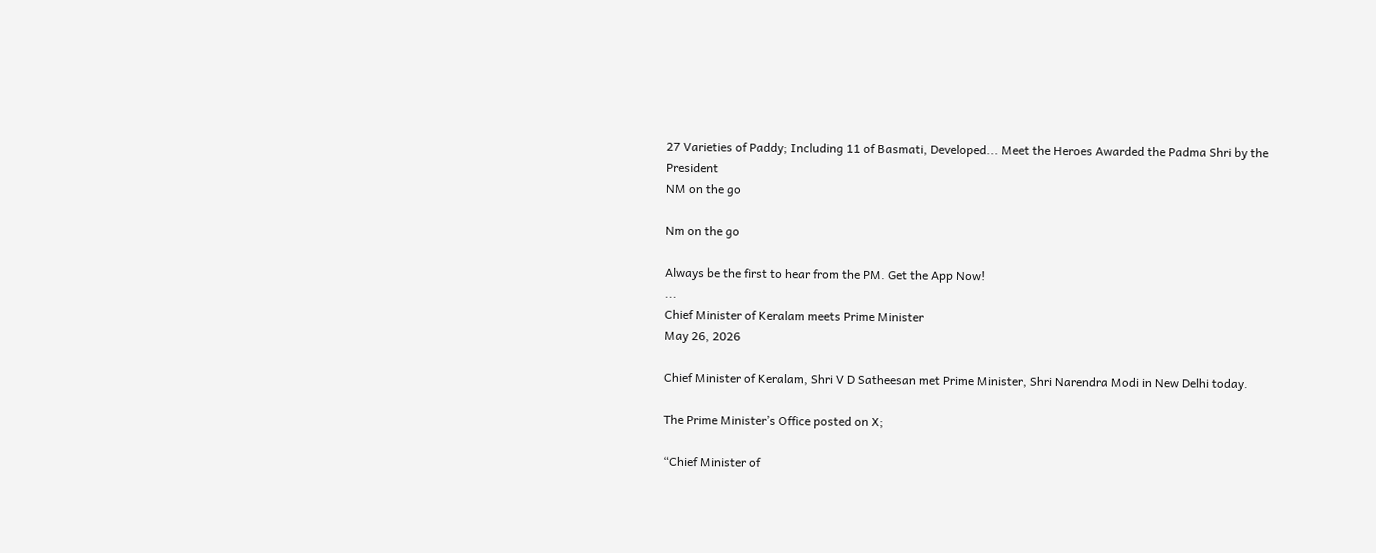27 Varieties of Paddy; Including 11 of Basmati, Developed... Meet the Heroes Awarded the Padma Shri by the President
NM on the go

Nm on the go

Always be the first to hear from the PM. Get the App Now!
...
Chief Minister of Keralam meets Prime Minister
May 26, 2026

Chief Minister of Keralam, Shri V D Satheesan met Prime Minister, Shri Narendra Modi in New Delhi today.

The Prime Minister’s Office posted on X;

“Chief Minister of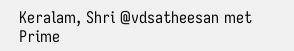Keralam, Shri @vdsatheesan met Prime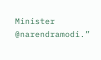Minister @narendramodi.”